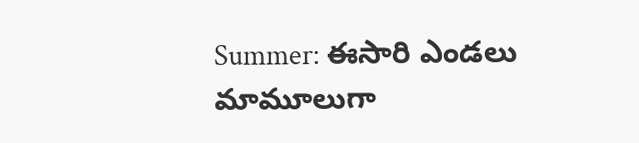Summer: ఈసారి ఎండలు మామూలుగా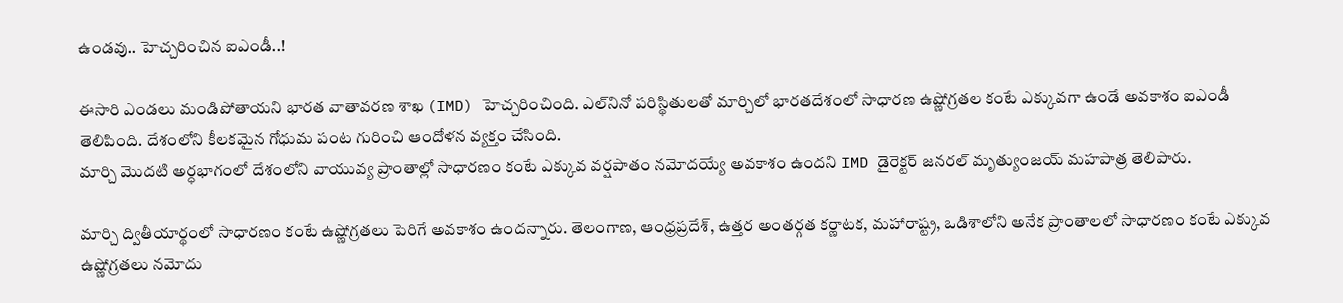ఉండవు.. హెచ్చరించిన ఐఎండీ..!

ఈసారి ఎండలు మండిపోతాయని భారత వాతావరణ శాఖ (IMD) హెచ్చరించింది. ఎల్‌నినో పరిస్థితులతో మార్చిలో భారతదేశంలో సాధారణ ఉష్ణోగ్రతల కంటే ఎక్కువగా ఉండే అవకాశం ఐఎండీ తెలిపింది. దేశంలోని కీలకమైన గోధుమ పంట గురించి ఆందోళన వ్యక్తం చేసింది.
మార్చి మొదటి అర్ధభాగంలో దేశంలోని వాయువ్య ప్రాంతాల్లో సాధారణం కంటే ఎక్కువ వర్షపాతం నమోదయ్యే అవకాశం ఉందని IMD డైరెక్టర్ జనరల్ మృత్యుంజయ్ మహపాత్ర తెలిపారు.

మార్చి ద్వితీయార్థంలో సాధారణం కంటే ఉష్ణోగ్రతలు పెరిగే అవకాశం ఉందన్నారు. తెలంగాణ, ఆంధ్రప్రదేశ్, ఉత్తర అంతర్గత కర్ణాటక, మహారాష్ట్ర, ఒడిశాలోని అనేక ప్రాంతాలలో సాధారణం కంటే ఎక్కువ ఉష్ణోగ్రతలు నమోదు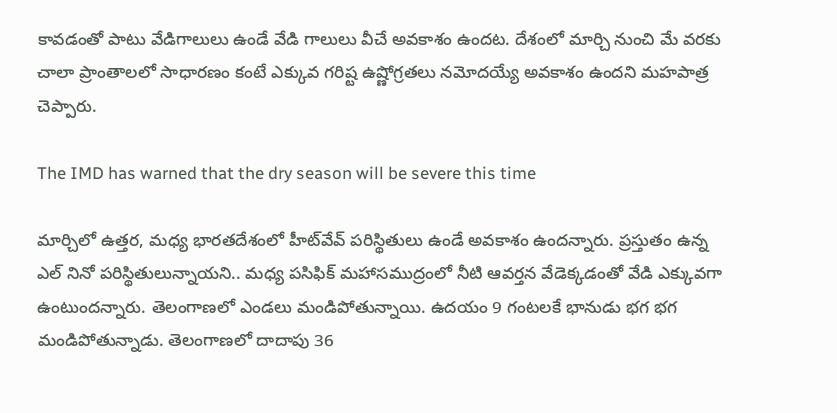కావడంతో పాటు వేడిగాలులు ఉండే వేడి గాలులు వీచే అవకాశం ఉందట. దేశంలో మార్చి నుంచి మే వరకు చాలా ప్రాంతాలలో సాధారణం కంటే ఎక్కువ గరిష్ట ఉష్ణోగ్రతలు నమోదయ్యే అవకాశం ఉందని మహపాత్ర చెప్పారు.

The IMD has warned that the dry season will be severe this time

మార్చిలో ఉత్తర, మధ్య భారతదేశంలో హీట్‌వేవ్ పరిస్థితులు ఉండే అవకాశం ఉందన్నారు. ప్రస్తుతం ఉన్న ఎల్ నినో పరిస్థితులున్నాయని.. మధ్య పసిఫిక్ మహాసముద్రంలో నీటి ఆవర్తన వేడెక్కడంతో వేడి ఎక్కువగా ఉంటుందన్నారు. తెలంగాణలో ఎండలు మండిపోతున్నాయి. ఉద‌యం 9 గంట‌ల‌కే భానుడు భగ భగ మండిపోతున్నాడు. తెలంగాణలో దాదాపు 36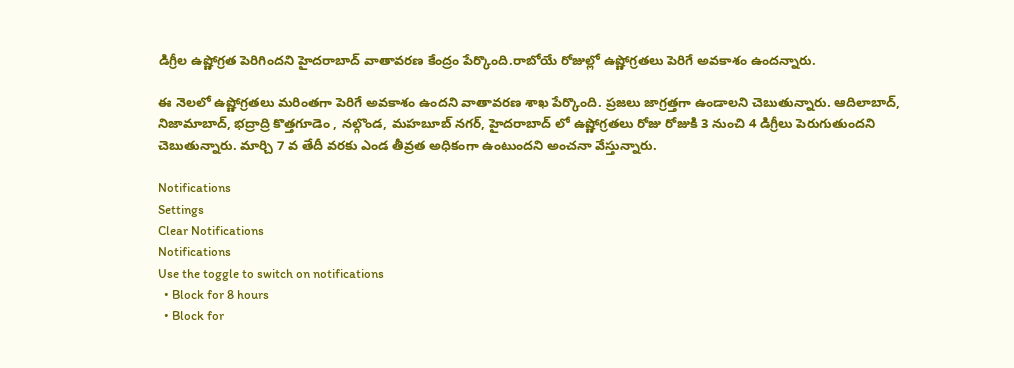డిగ్రీల ఉష్ణోగ్రత పెరిగిందని హైదరాబాద్‌ వాతావరణ కేంద్రం పేర్కొంది.రాబోయే రోజుల్లో ఉష్ణోగ్రతలు పెరిగే అవకాశం ఉందన్నారు.

ఈ నెలలో ఉష్ణోగ్రతలు మరింతగా పెరిగే అవకాశం ఉందని వాతావరణ శాఖ పేర్కొంది. ప్రజలు జాగ్రత్తగా ఉండాలని చెబుతున్నారు. ఆదిలాబాద్, నిజామాబాద్, భద్రాద్రి కొత్తగూడెం , నల్గొండ, మహబూబ్ నగర్, హైదరాబాద్ లో ఉష్ణోగ్రతలు రోజు రోజుకి 3 నుంచి 4 డిగ్రీలు పెరుగుతుందని చెబుతున్నారు. మార్చి 7 వ తేదీ వరకు ఎండ తీవ్రత అధికంగా ఉంటుందని అంచనా వేస్తున్నారు.

Notifications
Settings
Clear Notifications
Notifications
Use the toggle to switch on notifications
  • Block for 8 hours
  • Block for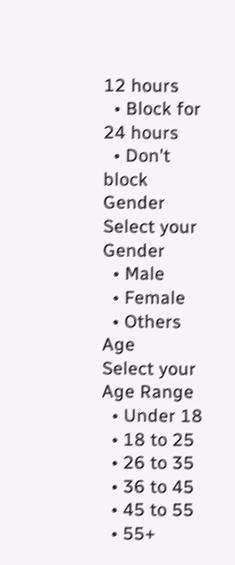12 hours
  • Block for 24 hours
  • Don't block
Gender
Select your Gender
  • Male
  • Female
  • Others
Age
Select your Age Range
  • Under 18
  • 18 to 25
  • 26 to 35
  • 36 to 45
  • 45 to 55
  • 55+